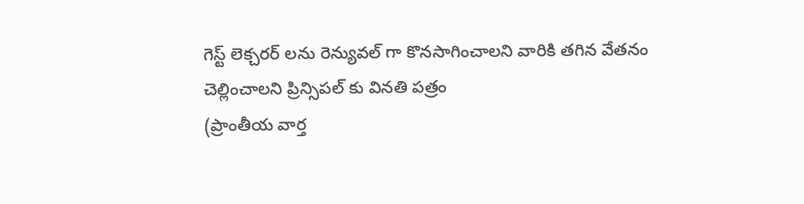గెస్ట్ లెక్చరర్ లను రెన్యువల్ గా కొనసాగించాలని వారికి తగిన వేతనం చెల్లించాలని ప్రిన్సిపల్ కు వినతి పత్రం
(ప్రాంతీయ వార్త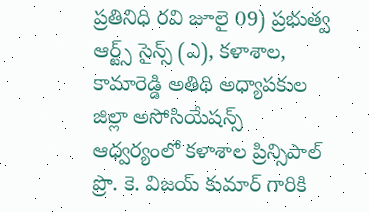ప్రతినిధి రవి జూలై 09) ప్రభుత్వ ఆర్ట్స్ సైన్స్ (ఎ), కళాశాల, కామారెడ్డి అతిథి అధ్యాపకుల జిల్లా అసోసియేషన్స్ ఆధ్వర్యంలో కళాశాల ప్రిన్సిపాల్ ప్రొ. కె. విజయ్ కుమార్ గారికి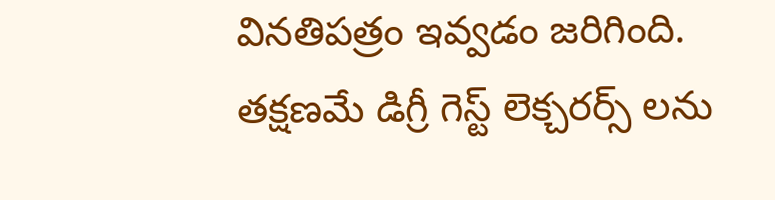వినతిపత్రం ఇవ్వడం జరిగింది. తక్షణమే డిగ్రీ గెస్ట్ లెక్చరర్స్ లను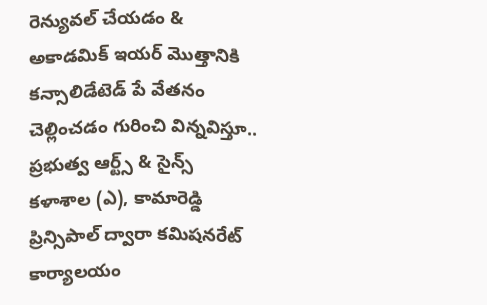రెన్యువల్ చేయడం & అకాడమిక్ ఇయర్ మొత్తానికి కన్సాలిడేటెడ్ పే వేతనం చెల్లించడం గురించి విన్నవిస్తూ.. ప్రభుత్వ ఆర్ట్స్ & సైన్స్ కళాశాల (ఎ), కామారెడ్డి ప్రిన్సిపాల్ ద్వారా కమిషనరేట్ కార్యాలయం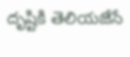దృష్టికి తెలియజేసే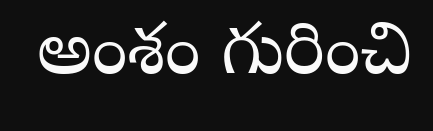అంశం గురించి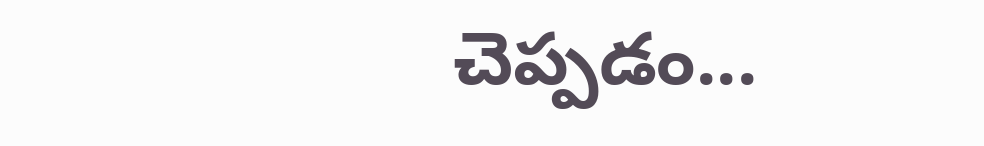చెప్పడం...